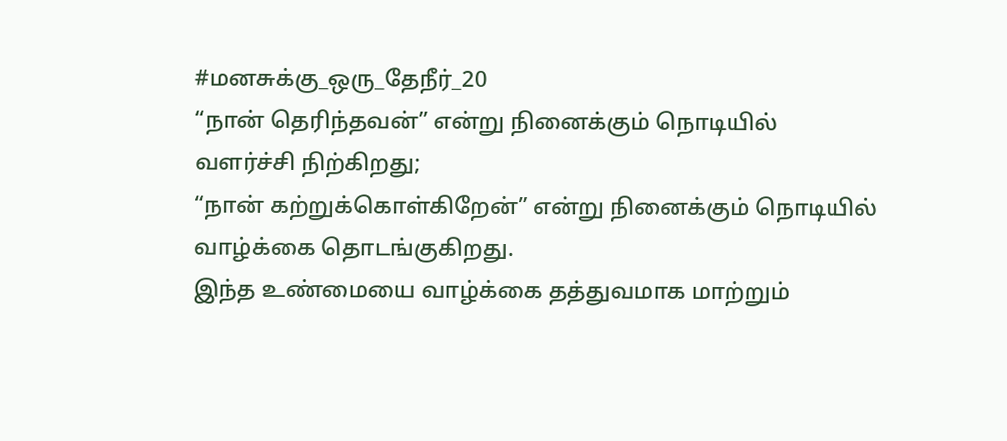#மனசுக்கு_ஒரு_தேநீர்_20
“நான் தெரிந்தவன்” என்று நினைக்கும் நொடியில் வளர்ச்சி நிற்கிறது;
“நான் கற்றுக்கொள்கிறேன்” என்று நினைக்கும் நொடியில் வாழ்க்கை தொடங்குகிறது.
இந்த உண்மையை வாழ்க்கை தத்துவமாக மாற்றும்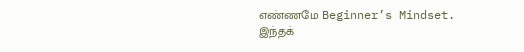எண்ணமே Beginner’s Mindset.
இந்தக்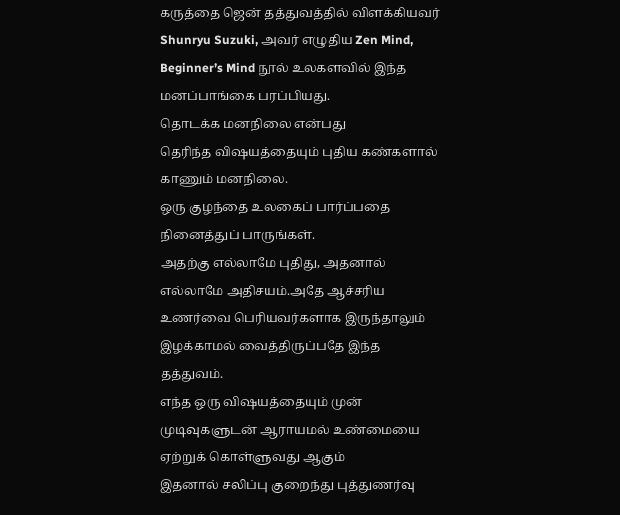கருத்தை ஜென் தத்துவத்தில் விளக்கியவர் Shunryu Suzuki, அவர் எழுதிய Zen Mind, Beginner’s Mind நூல் உலகளவில் இந்த மனப்பாங்கை பரப்பியது.
தொடக்க மனநிலை என்பது
தெரிந்த விஷயத்தையும் புதிய கண்களால் காணும் மனநிலை.
ஒரு குழந்தை உலகைப் பார்ப்பதை நினைத்துப் பாருங்கள்.
அதற்கு எல்லாமே புதிது, அதனால் எல்லாமே அதிசயம்.அதே ஆச்சரிய உணர்வை பெரியவர்களாக இருந்தாலும் இழக்காமல் வைத்திருப்பதே இந்த தத்துவம்.
எந்த ஒரு விஷயத்தையும் முன் முடிவுகளுடன் ஆராயமல் உண்மையை ஏற்றுக் கொள்ளுவது ஆகும்
இதனால் சலிப்பு குறைந்து புத்துணர்வு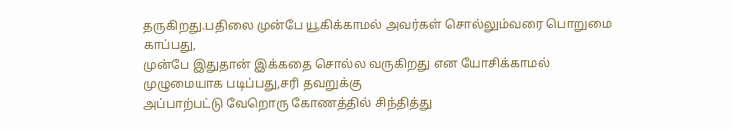தருகிறது.பதிலை முன்பே யூகிக்காமல் அவர்கள் சொல்லும்வரை பொறுமை காப்பது,
முன்பே இதுதான் இக்கதை சொல்ல வருகிறது என யோசிக்காமல் முழுமையாக படிப்பது,சரி தவறுக்கு
அப்பாற்பட்டு வேறொரு கோணத்தில் சிந்தித்து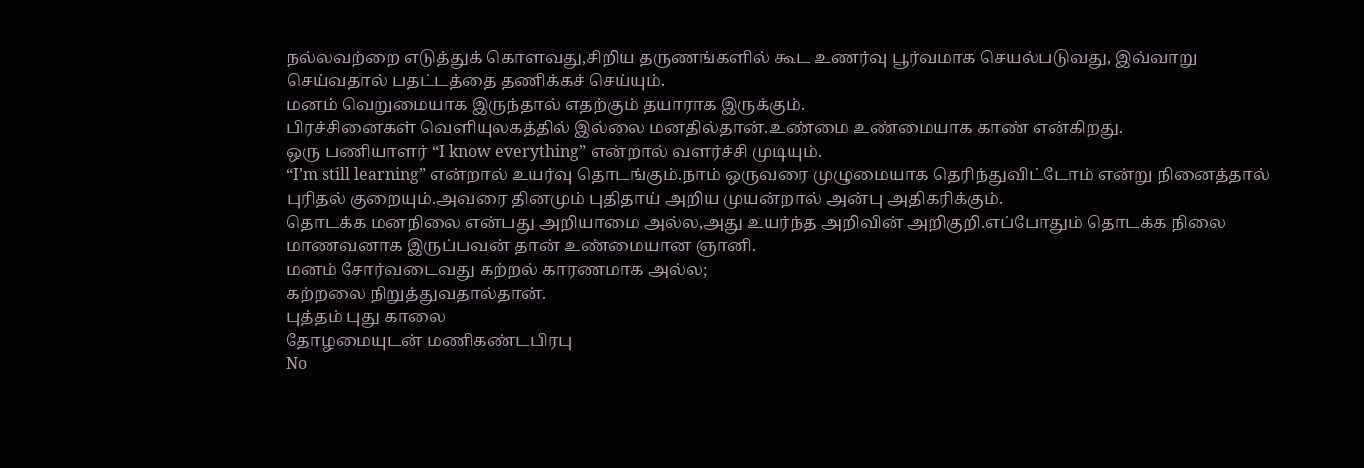நல்லவற்றை எடுத்துக் கொளவது,சிறிய தருணங்களில் கூட உணர்வு பூர்வமாக செயல்படுவது, இவ்வாறு செய்வதால் பதட்டத்தை தணிக்கச் செய்யும்.
மனம் வெறுமையாக இருந்தால் எதற்கும் தயாராக இருக்கும்.
பிரச்சினைகள் வெளியுலகத்தில் இல்லை மனதில்தான்.உண்மை உண்மையாக காண் என்கிறது.
ஒரு பணியாளர் “I know everything” என்றால் வளர்ச்சி முடியும்.
“I’m still learning” என்றால் உயர்வு தொடங்கும்.நாம் ஒருவரை முழுமையாக தெரிந்துவிட்டோம் என்று நினைத்தால் புரிதல் குறையும்.அவரை தினமும் புதிதாய் அறிய முயன்றால் அன்பு அதிகரிக்கும்.
தொடக்க மனநிலை என்பது அறியாமை அல்ல,அது உயர்ந்த அறிவின் அறிகுறி.எப்போதும் தொடக்க நிலை மாணவனாக இருப்பவன் தான் உண்மையான ஞானி.
மனம் சோர்வடைவது கற்றல் காரணமாக அல்ல;
கற்றலை நிறுத்துவதால்தான்.
புத்தம் புது காலை
தோழமையுடன் மணிகண்டபிரபு
No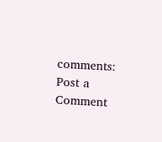comments:
Post a Comment